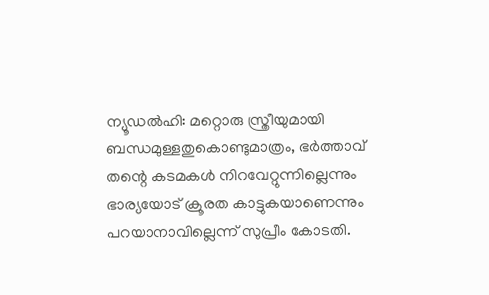ന്യൂഡൽഹി: മറ്റൊരു സ്ത്രീയുമായി ബന്ധമുള്ളതുകൊണ്ടുമാത്രം, ഭർത്താവ് തന്റെ കടമകൾ നിറവേറ്റുന്നില്ലെന്നും ഭാര്യയോട് ക്രൂരത കാട്ടുകയാണെന്നും പറയാനാവില്ലെന്ന് സുപ്രീം കോടതി.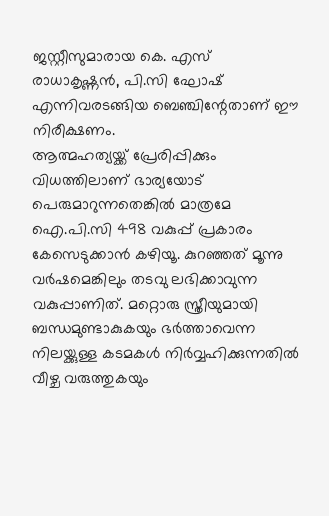ജസ്റ്റീസുമാരായ കെ. എസ് രാധാകൃഷ്ണൻ, പി.സി ഘോഷ് എന്നിവരടങ്ങിയ ബെഞ്ചിന്റേതാണ് ഈ നിരീക്ഷണം.
ആത്മഹത്യയ്ക്ക് പ്രേരിപ്പിക്കും വിധത്തിലാണ് ഭാര്യയോട് പെരുമാറുന്നതെങ്കിൽ മാത്രമേ ഐ.പി.സി 498 വകുപ്പ് പ്രകാരം കേസെടുക്കാൻ കഴിയൂ. കുറഞ്ഞത് മൂന്നു വർഷമെങ്കിലും തടവു ലഭിക്കാവുന്ന വകുപ്പാണിത്. മറ്റൊരു സ്ത്രീയുമായി ബന്ധമുണ്ടാകുകയും ഭർത്താവെന്ന നിലയ്ക്കുള്ള കടമകൾ നിർവ്വഹിക്കുന്നതിൽ വീഴ്ച വരുത്തുകയും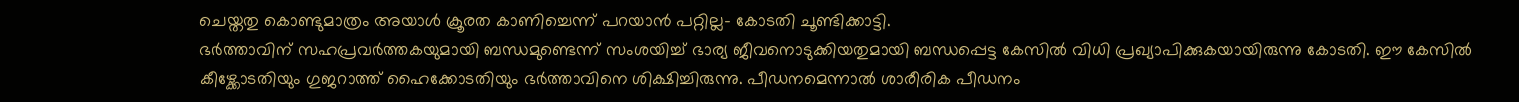ചെയ്തതു കൊണ്ടുമാത്രം അയാൾ ക്രൂരത കാണിച്ചെന്ന് പറയാൻ പറ്റില്ല- കോടതി ചൂണ്ടിക്കാട്ടി.
ഭർത്താവിന് സഹപ്രവർത്തകയുമായി ബന്ധമുണ്ടെന്ന് സംശയിച്ച് ഭാര്യ ജീവനൊടുക്കിയതുമായി ബന്ധപ്പെട്ട കേസിൽ വിധി പ്രഖ്യാപിക്കുകയായിരുന്നു കോടതി. ഈ കേസിൽ കീഴ്ക്കോടതിയും ഗുജറാത്ത് ഹൈക്കോടതിയും ഭർത്താവിനെ ശിക്ഷിച്ചിരുന്നു. പീഡനമെന്നാൽ ശാരീരിക പീഡനം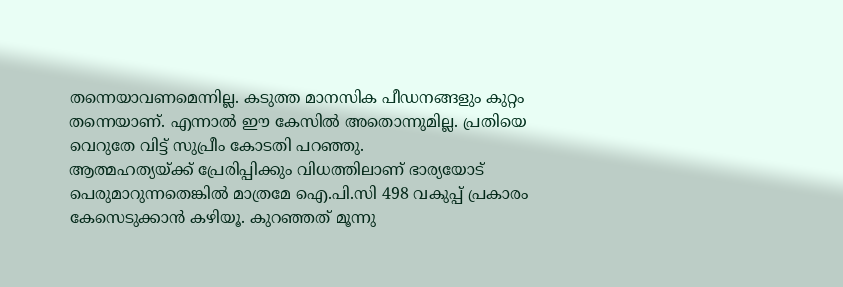തന്നെയാവണമെന്നില്ല. കടുത്ത മാനസിക പീഡനങ്ങളും കുറ്റം തന്നെയാണ്. എന്നാൽ ഈ കേസിൽ അതൊന്നുമില്ല. പ്രതിയെ വെറുതേ വിട്ട് സുപ്രീം കോടതി പറഞ്ഞു.
ആത്മഹത്യയ്ക്ക് പ്രേരിപ്പിക്കും വിധത്തിലാണ് ഭാര്യയോട് പെരുമാറുന്നതെങ്കിൽ മാത്രമേ ഐ.പി.സി 498 വകുപ്പ് പ്രകാരം കേസെടുക്കാൻ കഴിയൂ. കുറഞ്ഞത് മൂന്നു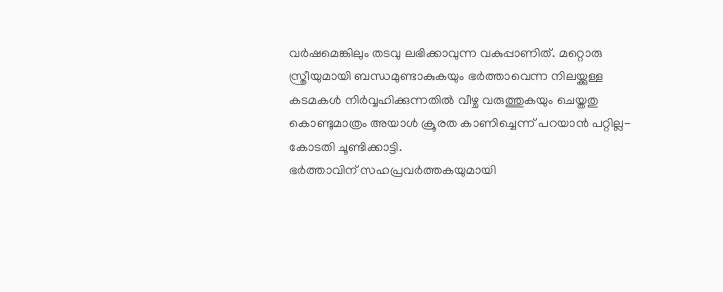വർഷമെങ്കിലും തടവു ലഭിക്കാവുന്ന വകുപ്പാണിത്. മറ്റൊരു സ്ത്രീയുമായി ബന്ധമുണ്ടാകുകയും ഭർത്താവെന്ന നിലയ്ക്കുള്ള കടമകൾ നിർവ്വഹിക്കുന്നതിൽ വീഴ്ച വരുത്തുകയും ചെയ്തതു കൊണ്ടുമാത്രം അയാൾ ക്രൂരത കാണിച്ചെന്ന് പറയാൻ പറ്റില്ല- കോടതി ചൂണ്ടിക്കാട്ടി.
ഭർത്താവിന് സഹപ്രവർത്തകയുമായി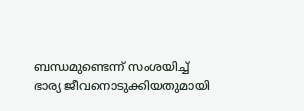ബന്ധമുണ്ടെന്ന് സംശയിച്ച് ഭാര്യ ജീവനൊടുക്കിയതുമായി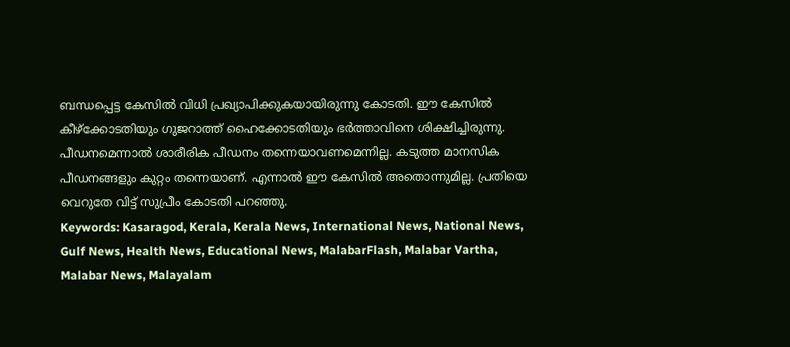ബന്ധപ്പെട്ട കേസിൽ വിധി പ്രഖ്യാപിക്കുകയായിരുന്നു കോടതി. ഈ കേസിൽ കീഴ്ക്കോടതിയും ഗുജറാത്ത് ഹൈക്കോടതിയും ഭർത്താവിനെ ശിക്ഷിച്ചിരുന്നു. പീഡനമെന്നാൽ ശാരീരിക പീഡനം തന്നെയാവണമെന്നില്ല. കടുത്ത മാനസിക പീഡനങ്ങളും കുറ്റം തന്നെയാണ്. എന്നാൽ ഈ കേസിൽ അതൊന്നുമില്ല. പ്രതിയെ വെറുതേ വിട്ട് സുപ്രീം കോടതി പറഞ്ഞു.
Keywords: Kasaragod, Kerala, Kerala News, International News, National News, Gulf News, Health News, Educational News, MalabarFlash, Malabar Vartha, Malabar News, Malayalam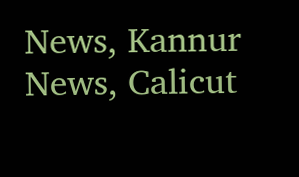News, Kannur News, Calicut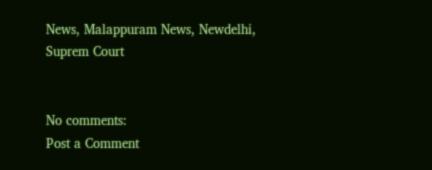News, Malappuram News, Newdelhi, Suprem Court


No comments:
Post a Comment